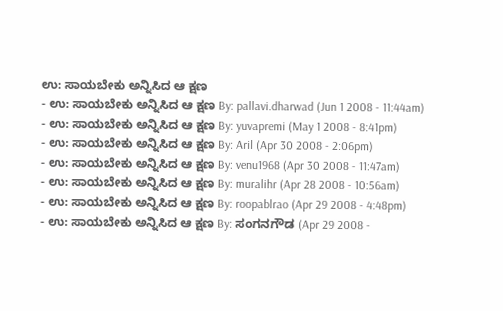ಉ: ಸಾಯಬೇಕು ಅನ್ನಿಸಿದ ಆ ಕ್ಷಣ
- ಉ: ಸಾಯಬೇಕು ಅನ್ನಿಸಿದ ಆ ಕ್ಷಣ By: pallavi.dharwad (Jun 1 2008 - 11:44am)
- ಉ: ಸಾಯಬೇಕು ಅನ್ನಿಸಿದ ಆ ಕ್ಷಣ By: yuvapremi (May 1 2008 - 8:41pm)
- ಉ: ಸಾಯಬೇಕು ಅನ್ನಿಸಿದ ಆ ಕ್ಷಣ By: Aril (Apr 30 2008 - 2:06pm)
- ಉ: ಸಾಯಬೇಕು ಅನ್ನಿಸಿದ ಆ ಕ್ಷಣ By: venu1968 (Apr 30 2008 - 11:47am)
- ಉ: ಸಾಯಬೇಕು ಅನ್ನಿಸಿದ ಆ ಕ್ಷಣ By: muralihr (Apr 28 2008 - 10:56am)
- ಉ: ಸಾಯಬೇಕು ಅನ್ನಿಸಿದ ಆ ಕ್ಷಣ By: roopablrao (Apr 29 2008 - 4:48pm)
- ಉ: ಸಾಯಬೇಕು ಅನ್ನಿಸಿದ ಆ ಕ್ಷಣ By: ಸಂಗನಗೌಡ (Apr 29 2008 -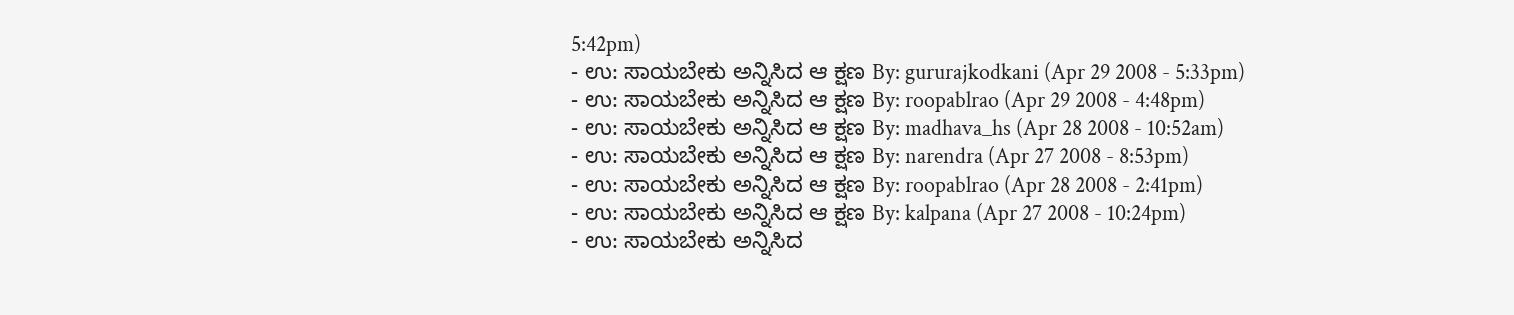5:42pm)
- ಉ: ಸಾಯಬೇಕು ಅನ್ನಿಸಿದ ಆ ಕ್ಷಣ By: gururajkodkani (Apr 29 2008 - 5:33pm)
- ಉ: ಸಾಯಬೇಕು ಅನ್ನಿಸಿದ ಆ ಕ್ಷಣ By: roopablrao (Apr 29 2008 - 4:48pm)
- ಉ: ಸಾಯಬೇಕು ಅನ್ನಿಸಿದ ಆ ಕ್ಷಣ By: madhava_hs (Apr 28 2008 - 10:52am)
- ಉ: ಸಾಯಬೇಕು ಅನ್ನಿಸಿದ ಆ ಕ್ಷಣ By: narendra (Apr 27 2008 - 8:53pm)
- ಉ: ಸಾಯಬೇಕು ಅನ್ನಿಸಿದ ಆ ಕ್ಷಣ By: roopablrao (Apr 28 2008 - 2:41pm)
- ಉ: ಸಾಯಬೇಕು ಅನ್ನಿಸಿದ ಆ ಕ್ಷಣ By: kalpana (Apr 27 2008 - 10:24pm)
- ಉ: ಸಾಯಬೇಕು ಅನ್ನಿಸಿದ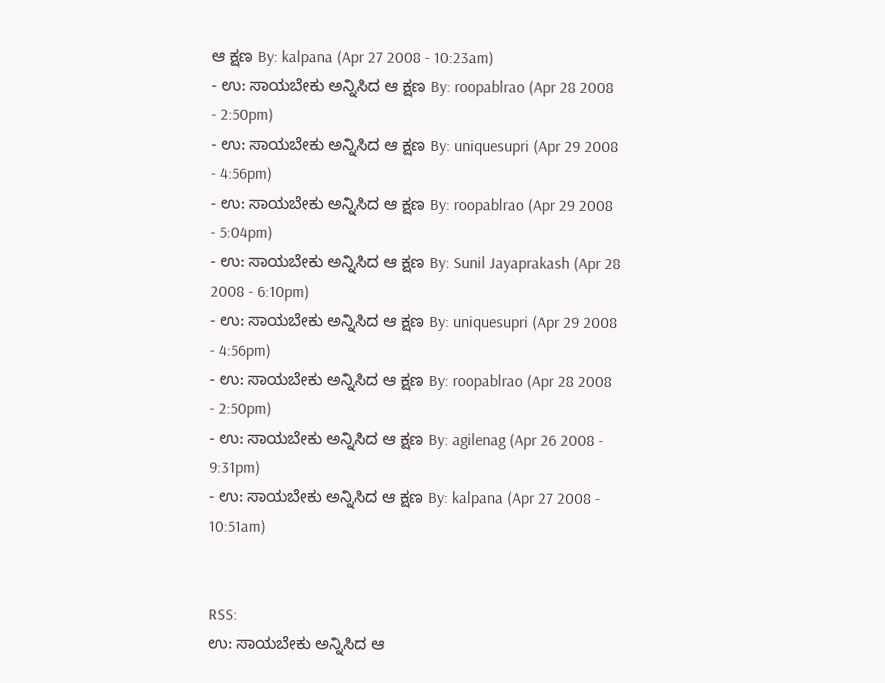ಆ ಕ್ಷಣ By: kalpana (Apr 27 2008 - 10:23am)
- ಉ: ಸಾಯಬೇಕು ಅನ್ನಿಸಿದ ಆ ಕ್ಷಣ By: roopablrao (Apr 28 2008 - 2:50pm)
- ಉ: ಸಾಯಬೇಕು ಅನ್ನಿಸಿದ ಆ ಕ್ಷಣ By: uniquesupri (Apr 29 2008 - 4:56pm)
- ಉ: ಸಾಯಬೇಕು ಅನ್ನಿಸಿದ ಆ ಕ್ಷಣ By: roopablrao (Apr 29 2008 - 5:04pm)
- ಉ: ಸಾಯಬೇಕು ಅನ್ನಿಸಿದ ಆ ಕ್ಷಣ By: Sunil Jayaprakash (Apr 28 2008 - 6:10pm)
- ಉ: ಸಾಯಬೇಕು ಅನ್ನಿಸಿದ ಆ ಕ್ಷಣ By: uniquesupri (Apr 29 2008 - 4:56pm)
- ಉ: ಸಾಯಬೇಕು ಅನ್ನಿಸಿದ ಆ ಕ್ಷಣ By: roopablrao (Apr 28 2008 - 2:50pm)
- ಉ: ಸಾಯಬೇಕು ಅನ್ನಿಸಿದ ಆ ಕ್ಷಣ By: agilenag (Apr 26 2008 - 9:31pm)
- ಉ: ಸಾಯಬೇಕು ಅನ್ನಿಸಿದ ಆ ಕ್ಷಣ By: kalpana (Apr 27 2008 - 10:51am)


RSS:
ಉ: ಸಾಯಬೇಕು ಅನ್ನಿಸಿದ ಆ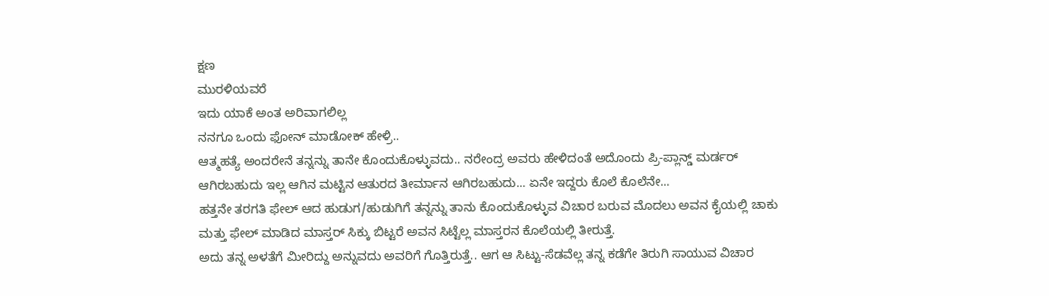ಕ್ಷಣ
ಮುರಳಿಯವರೆ
ಇದು ಯಾಕೆ ಅಂತ ಅರಿವಾಗಲಿಲ್ಲ
ನನಗೂ ಒಂದು ಫೋನ್ ಮಾಡೋಕ್ ಹೇಳ್ರಿ..
ಆತ್ಮಹತ್ಯೆ ಅಂದರೇನೆ ತನ್ನನ್ನು ತಾನೇ ಕೊಂದುಕೊಳ್ಳುವದು.. ನರೇಂದ್ರ ಅವರು ಹೇಳಿದಂತೆ ಅದೊಂದು ಪ್ರಿ-ಪ್ಲಾನ್ಡ್ ಮರ್ಡರ್ ಆಗಿರಬಹುದು ಇಲ್ಲ ಆಗಿನ ಮಟ್ಟಿನ ಆತುರದ ತೀರ್ಮಾನ ಆಗಿರಬಹುದು... ಏನೇ ಇದ್ದರು ಕೊಲೆ ಕೊಲೆನೇ...
ಹತ್ತನೇ ತರಗತಿ ಫೇಲ್ ಆದ ಹುಡುಗ/ಹುಡುಗಿಗೆ ತನ್ನನ್ನು ತಾನು ಕೊಂದುಕೊಳ್ಳುವ ವಿಚಾರ ಬರುವ ಮೊದಲು ಅವನ ಕೈಯಲ್ಲಿ ಚಾಕು ಮತ್ತು ಫೇಲ್ ಮಾಡಿದ ಮಾಸ್ತರ್ ಸಿಕ್ಕು ಬಿಟ್ಟರೆ ಅವನ ಸಿಟ್ಟೆಲ್ಲ ಮಾಸ್ತರನ ಕೊಲೆಯಲ್ಲಿ ತೀರುತ್ತೆ.
ಅದು ತನ್ನ ಅಳತೆಗೆ ಮೀರಿದ್ದು ಅನ್ನುವದು ಅವರಿಗೆ ಗೊತ್ತಿರುತ್ತೆ.. ಆಗ ಆ ಸಿಟ್ಟು-ಸೆಡವೆಲ್ಲ ತನ್ನ ಕಡೆಗೇ ತಿರುಗಿ ಸಾಯುವ ವಿಚಾರ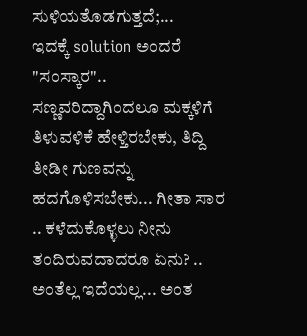ಸುಳಿಯತೊಡಗುತ್ತದೆ;...
ಇದಕ್ಕೆ solution ಅಂದರೆ "ಸಂಸ್ಕಾರ".. ಸಣ್ಣವರಿದ್ದಾಗಿಂದಲೂ ಮಕ್ಕಳಿಗೆ ತಿಳುವಳಿಕೆ ಹೇಳ್ತಿರಬೇಕು, ತಿದ್ದಿ ತೀಡೀ ಗುಣವನ್ನು ಹದಗೊಳಿಸಬೇಕು... ಗೀತಾ ಸಾರ .. ಕಳೆದುಕೊಳ್ಳಲು ನೀನು ತಂದಿರುವದಾದರೂ ಏನು? .. ಅಂತೆಲ್ಲ ಇದೆಯಲ್ಲ... ಅಂತ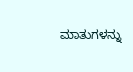ಮಾತುಗಳನ್ನು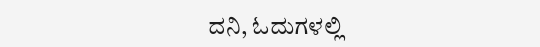ದನಿ, ಓದುಗಳಲ್ಲಿ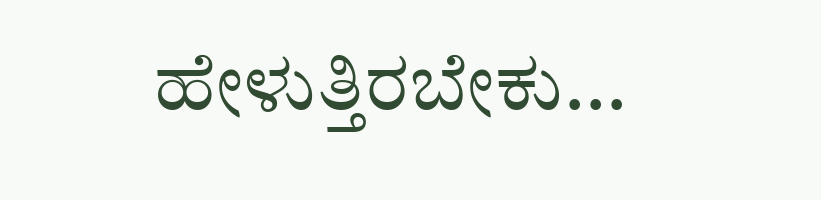ಹೇಳುತ್ತಿರಬೇಕು...